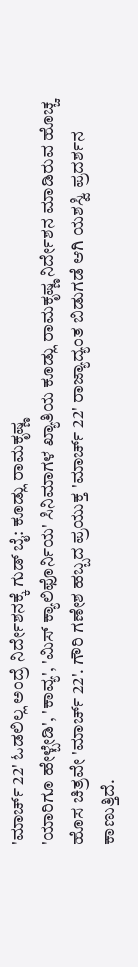'ಮಾರ್ಚ್ 22' ಓಡಲಿಲ್ಲ ಅಂದ್ರೆ ನಿರ್ದೇಶನಕ್ಕೆ ಗುಡ್ ಬೈ: ಕೂಡ್ಲು ರಾಮಕೃಷ್ಣ
'ಯಾರಿಗೂ ಹೇಳ್ಬೇಡಿ', 'ಕಾವ್ಯ', 'ಮಿಸ್ ಕ್ಯಾಲಿಫೊರ್ನಿಯ' ಸಿನಿಮಾಗಳ ಖ್ಯಾತಿಯ ಕೂಡ್ಲು ರಾಮಕೃಷ್ಣ ನಿರ್ದೇಶನ ಮಾಡಿರುವ ಹೊಚ್ಚ ಹೊಸ ಚಿತ್ರವೇ 'ಮಾರ್ಚ್ 22'. ಗೌರಿ ಗಣೇಶ ಹಬ್ಬದ ಪ್ರಯುಕ್ತ 'ಮಾರ್ಚ್ 22' ರಾಜ್ಯಾದ್ಯಂತ ಬಿಡುಗಡೆ ಆಗಿ ಯಶಸ್ವಿ ಪ್ರದರ್ಶನ ಕಾಣುತ್ತಿದೆ.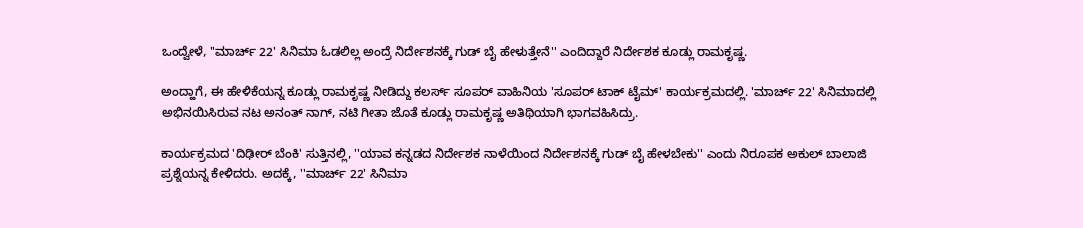ಒಂದ್ವೇಳೆ, ''ಮಾರ್ಚ್ 22' ಸಿನಿಮಾ ಓಡಲಿಲ್ಲ ಅಂದ್ರೆ ನಿರ್ದೇಶನಕ್ಕೆ ಗುಡ್ ಬೈ ಹೇಳುತ್ತೇನೆ'' ಎಂದಿದ್ದಾರೆ ನಿರ್ದೇಶಕ ಕೂಡ್ಲು ರಾಮಕೃಷ್ಣ.

ಅಂದ್ಹಾಗೆ, ಈ ಹೇಳಿಕೆಯನ್ನ ಕೂಡ್ಲು ರಾಮಕೃಷ್ಣ ನೀಡಿದ್ದು ಕಲರ್ಸ್ ಸೂಪರ್ ವಾಹಿನಿಯ 'ಸೂಪರ್ ಟಾಕ್ ಟೈಮ್' ಕಾರ್ಯಕ್ರಮದಲ್ಲಿ. 'ಮಾರ್ಚ್ 22' ಸಿನಿಮಾದಲ್ಲಿ ಅಭಿನಯಿಸಿರುವ ನಟ ಅನಂತ್ ನಾಗ್, ನಟಿ ಗೀತಾ ಜೊತೆ ಕೂಡ್ಲು ರಾಮಕೃಷ್ಣ ಅತಿಥಿಯಾಗಿ ಭಾಗವಹಿಸಿದ್ರು.

ಕಾರ್ಯಕ್ರಮದ 'ದಿಢೀರ್ ಬೆಂಕಿ' ಸುತ್ತಿನಲ್ಲಿ, ''ಯಾವ ಕನ್ನಡದ ನಿರ್ದೇಶಕ ನಾಳೆಯಿಂದ ನಿರ್ದೇಶನಕ್ಕೆ ಗುಡ್ ಬೈ ಹೇಳಬೇಕು'' ಎಂದು ನಿರೂಪಕ ಅಕುಲ್ ಬಾಲಾಜಿ ಪ್ರಶ್ನೆಯನ್ನ ಕೇಳಿದರು. ಅದಕ್ಕೆ, ''ಮಾರ್ಚ್ 22' ಸಿನಿಮಾ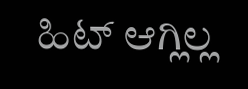ಹಿಟ್ ಆಗ್ಲಿಲ್ಲ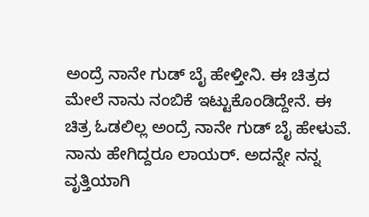ಅಂದ್ರೆ ನಾನೇ ಗುಡ್ ಬೈ ಹೇಳ್ತೀನಿ. ಈ ಚಿತ್ರದ ಮೇಲೆ ನಾನು ನಂಬಿಕೆ ಇಟ್ಟುಕೊಂಡಿದ್ದೇನೆ. ಈ ಚಿತ್ರ ಓಡಲಿಲ್ಲ ಅಂದ್ರೆ ನಾನೇ ಗುಡ್ ಬೈ ಹೇಳುವೆ. ನಾನು ಹೇಗಿದ್ದರೂ ಲಾಯರ್. ಅದನ್ನೇ ನನ್ನ ವೃತ್ತಿಯಾಗಿ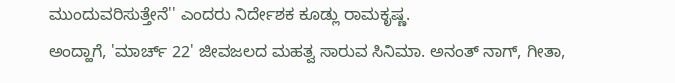ಮುಂದುವರಿಸುತ್ತೇನೆ'' ಎಂದರು ನಿರ್ದೇಶಕ ಕೂಡ್ಲು ರಾಮಕೃಷ್ಣ.
ಅಂದ್ಹಾಗೆ, 'ಮಾರ್ಚ್ 22' ಜೀವಜಲದ ಮಹತ್ವ ಸಾರುವ ಸಿನಿಮಾ. ಅನಂತ್ ನಾಗ್, ಗೀತಾ,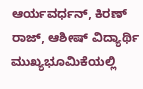ಆರ್ಯವರ್ಧನ್, ಕಿರಣ್ ರಾಜ್, ಆಶೀಷ್ ವಿದ್ಯಾರ್ಥಿ ಮುಖ್ಯಭೂಮಿಕೆಯಲ್ಲಿ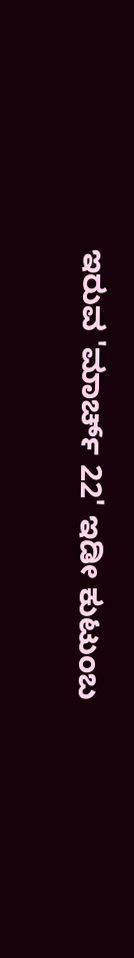ಇರುವ 'ಮಾರ್ಚ್ 22' ಇಡೀ ಕುಟುಂಬ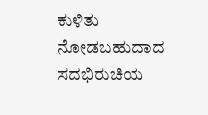ಕುಳಿತು ನೋಡಬಹುದಾದ ಸದಭಿರುಚಿಯ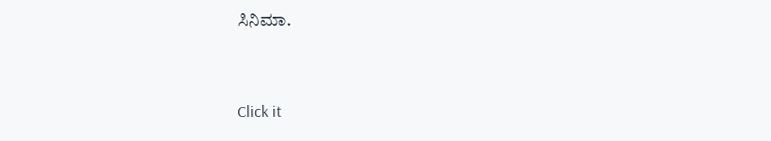ಸಿನಿಮಾ.


Click it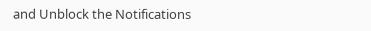and Unblock the Notifications